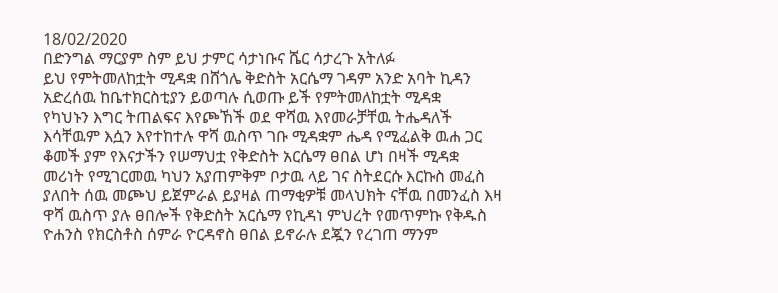18/02/2020
በድንግል ማርያም ስም ይህ ታምር ሳታነቡና ሼር ሳታረጉ አትለፉ
ይህ የምትመለከቷት ሚዳቋ በሸጎሌ ቅድስት አርሴማ ገዳም አንድ አባት ኪዳን
አድረሰዉ ከቤተክርስቲያን ይወጣሉ ሲወጡ ይች የምትመለከቷት ሚዳቋ
የካህኑን እግር ትጠልፍና እየጮኸች ወደ ዋሻዉ እየመራቻቸዉ ትሔዳለች
እሳቸዉም እሷን እየተከተሉ ዋሻ ዉስጥ ገቡ ሚዳቋም ሔዳ የሚፈልቅ ዉሐ ጋር
ቆመች ያም የእናታችን የሠማህቷ የቅድስት አርሴማ ፀበል ሆነ በዛች ሚዳቋ
መሪነት የሚገርመዉ ካህን አያጠምቅም ቦታዉ ላይ ገና ስትደርሱ እርኩስ መፈስ
ያለበት ሰዉ መጮህ ይጀምራል ይያዛል ጠማቂዎቹ መላህክት ናቸዉ በመንፈስ እዛ
ዋሻ ዉስጥ ያሉ ፀበሎች የቅድስት አርሴማ የኪዳነ ምህረት የመጥምኩ የቅዱስ
ዮሐንስ የክርስቶስ ሰምራ ዮርዳኖስ ፀበል ይኖራሉ ደጇን የረገጠ ማንም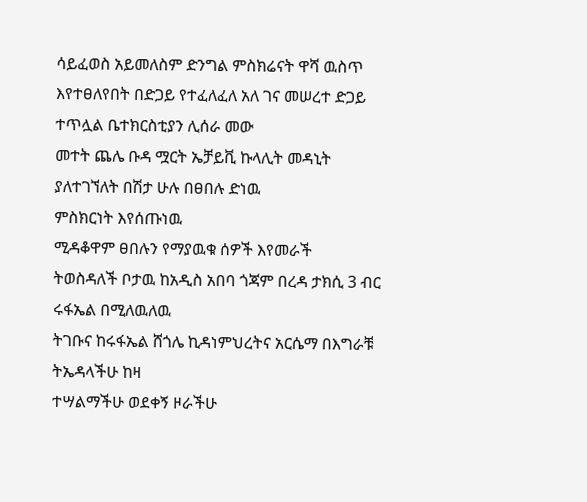ሳይፈወስ አይመለስም ድንግል ምስክሬናት ዋሻ ዉስጥ እየተፀለየበት በድጋይ የተፈለፈለ አለ ገና መሠረተ ድጋይ ተጥሏል ቤተክርስቲያን ሊሰራ መው
መተት ጨሌ ቡዳ ሟርት ኤቻይቪ ኩላሊት መዳኒት ያለተገኘለት በሽታ ሁሉ በፀበሉ ድነዉ
ምስክርነት እየሰጡነዉ
ሚዳቆዋም ፀበሉን የማያዉቁ ሰዎች እየመራች
ትወስዳለች ቦታዉ ከአዲስ አበባ ጎጃም በረዳ ታክሲ 3 ብር ሩፋኤል በሚለዉለዉ
ትገቡና ከሩፋኤል ሸጎሌ ኪዳነምህረትና አርሴማ በእግራቹ ትኤዳላችሁ ከዛ
ተሣልማችሁ ወደቀኝ ዞራችሁ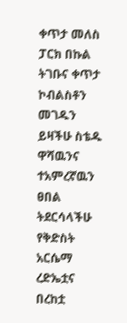ቀጥታ መለስ ፓርክ በኩል ትገቡና ቀጥታ
ኮብልስቶን መገዱን ይዛችሁ ስቴዱ ዋሻዉንና ተአምረኛዉን ፀበል ትደርሳላችሁ
የቅድስት አርሴማ ረድኤቷና በረከቷ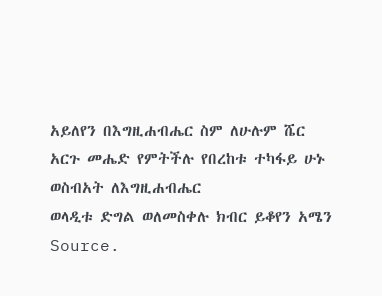አይለየን በእግዚሐብሔር ስም ለሁሉም ሼር
አርጉ መሔድ የምትችሉ የበረከቱ ተካፋይ ሁኑ ወስብአት ለእግዚሐብሔር
ወላዲቱ ድግል ወለመስቀሉ ክብር ይቆየን አሜን
Source.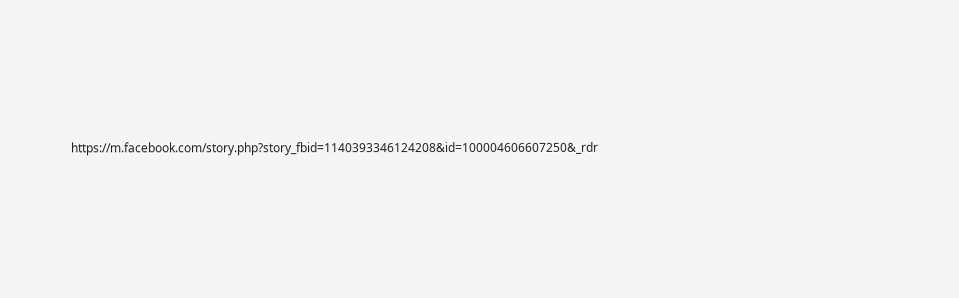https://m.facebook.com/story.php?story_fbid=1140393346124208&id=100004606607250&_rdr